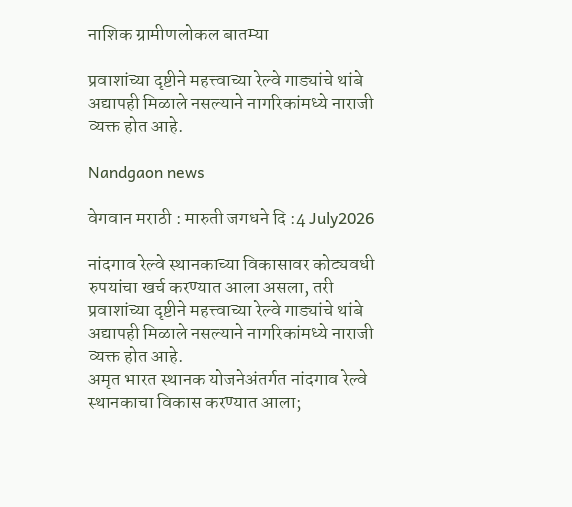नाशिक ग्रामीणलोकल बातम्या

प्रवाशांच्या दृष्टीने महत्त्वाच्या रेल्वे गाड्यांचे थांबे अद्यापही मिळाले नसल्याने नागरिकांमध्ये नाराजी व्यक्त होत आहे.

Nandgaon news

वेगवान मराठी : मारुती जगधने दि :4 July2026

नांदगाव रेल्वे स्थानकाच्या विकासावर कोट्यवधी रुपयांचा खर्च करण्यात आला असला, तरी प्रवाशांच्या दृष्टीने महत्त्वाच्या रेल्वे गाड्यांचे थांबे अद्यापही मिळाले नसल्याने नागरिकांमध्ये नाराजी व्यक्त होत आहे.
अमृत भारत स्थानक योजनेअंतर्गत नांदगाव रेल्वे स्थानकाचा विकास करण्यात आला;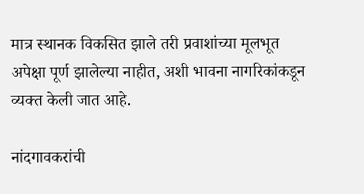मात्र स्थानक विकसित झाले तरी प्रवाशांच्या मूलभूत अपेक्षा पूर्ण झालेल्या नाहीत, अशी भावना नागरिकांकडून व्यक्त केली जात आहे.

नांदगावकरांची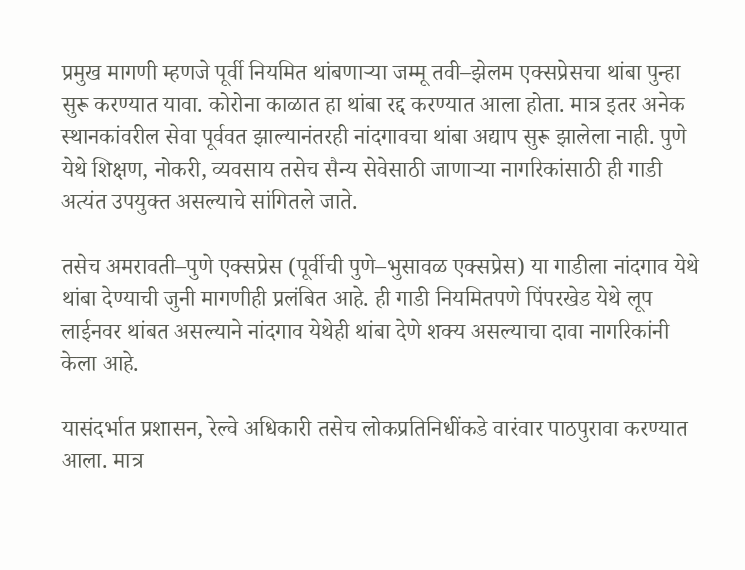प्रमुख मागणी म्हणजे पूर्वी नियमित थांबणाऱ्या जम्मू तवी–झेलम एक्सप्रेसचा थांबा पुन्हा सुरू करण्यात यावा. कोरोना काळात हा थांबा रद्द करण्यात आला होता. मात्र इतर अनेक स्थानकांवरील सेवा पूर्ववत झाल्यानंतरही नांदगावचा थांबा अद्याप सुरू झालेला नाही. पुणे येथे शिक्षण, नोकरी, व्यवसाय तसेच सैन्य सेवेसाठी जाणाऱ्या नागरिकांसाठी ही गाडी अत्यंत उपयुक्त असल्याचे सांगितले जाते.

तसेच अमरावती–पुणे एक्सप्रेस (पूर्वीची पुणे–भुसावळ एक्सप्रेस) या गाडीला नांदगाव येथे थांबा देण्याची जुनी मागणीही प्रलंबित आहे. ही गाडी नियमितपणे पिंपरखेड येथे लूप लाईनवर थांबत असल्याने नांदगाव येथेही थांबा देणे शक्य असल्याचा दावा नागरिकांनी केला आहे.

यासंदर्भात प्रशासन, रेल्वे अधिकारी तसेच लोकप्रतिनिधींकडे वारंवार पाठपुरावा करण्यात आला. मात्र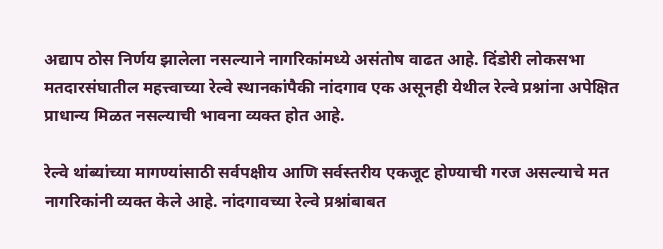अद्याप ठोस निर्णय झालेला नसल्याने नागरिकांमध्ये असंतोष वाढत आहे. दिंडोरी लोकसभा मतदारसंघातील महत्त्वाच्या रेल्वे स्थानकांपैकी नांदगाव एक असूनही येथील रेल्वे प्रश्नांना अपेक्षित प्राधान्य मिळत नसल्याची भावना व्यक्त होत आहे.

रेल्वे थांब्यांच्या मागण्यांसाठी सर्वपक्षीय आणि सर्वस्तरीय एकजूट होण्याची गरज असल्याचे मत नागरिकांनी व्यक्त केले आहे. नांदगावच्या रेल्वे प्रश्नांबाबत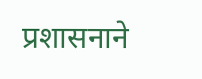प्रशासनाने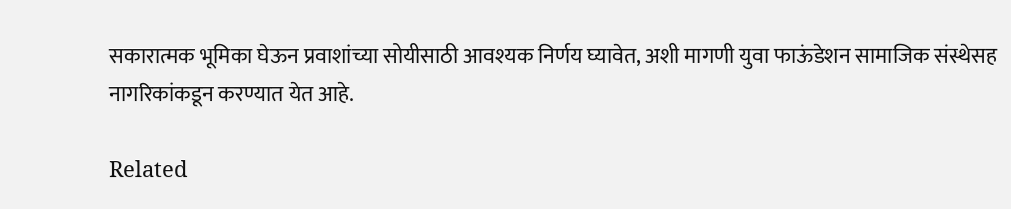सकारात्मक भूमिका घेऊन प्रवाशांच्या सोयीसाठी आवश्यक निर्णय घ्यावेत, अशी मागणी युवा फाऊंडेशन सामाजिक संस्थेसह नागरिकांकडून करण्यात येत आहे.

Related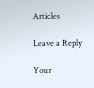Articles

Leave a Reply

Your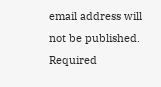email address will not be published. Required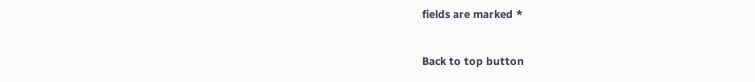fields are marked *

Back to top button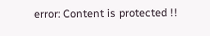error: Content is protected !!